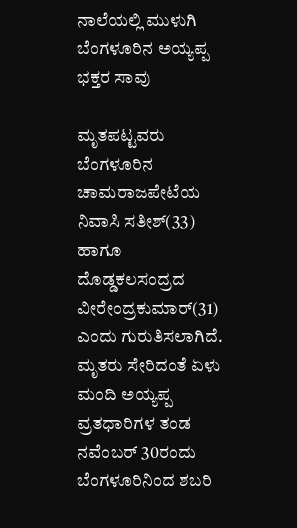ನಾಲೆಯಲ್ಲಿ ಮುಳುಗಿ ಬೆಂಗಳೂರಿನ ಅಯ್ಯಪ್ಪ ಭಕ್ತರ ಸಾವು

ಮೃತಪಟ್ಟವರು ಬೆಂಗಳೂರಿನ ಚಾಮರಾಜಪೇಟೆಯ ನಿವಾಸಿ ಸತೀಶ್(33) ಹಾಗೂ ದೊಡ್ಡಕಲಸಂದ್ರದ ವೀರೇಂದ್ರಕುಮಾರ್(31) ಎಂದು ಗುರುತಿಸಲಾಗಿದೆ.
ಮೃತರು ಸೇರಿದಂತೆ ಏಳು ಮಂದಿ ಅಯ್ಯಪ್ಪ ವ್ರತಧಾರಿಗಳ ತಂಡ ನವೆಂಬರ್ 30ರಂದು ಬೆಂಗಳೂರಿನಿಂದ ಶಬರಿ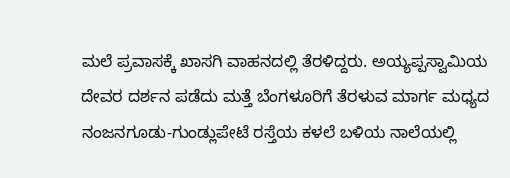ಮಲೆ ಪ್ರವಾಸಕ್ಕೆ ಖಾಸಗಿ ವಾಹನದಲ್ಲಿ ತೆರಳಿದ್ದರು. ಅಯ್ಯಪ್ಪಸ್ವಾಮಿಯ ದೇವರ ದರ್ಶನ ಪಡೆದು ಮತ್ತೆ ಬೆಂಗಳೂರಿಗೆ ತೆರಳುವ ಮಾರ್ಗ ಮಧ್ಯದ ನಂಜನಗೂಡು-ಗುಂಡ್ಲುಪೇಟೆ ರಸ್ತೆಯ ಕಳಲೆ ಬಳಿಯ ನಾಲೆಯಲ್ಲಿ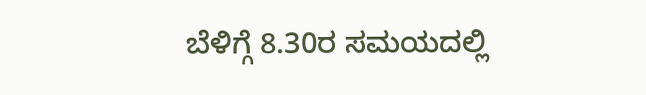ಬೆಳಿಗ್ಗೆ 8.30ರ ಸಮಯದಲ್ಲಿ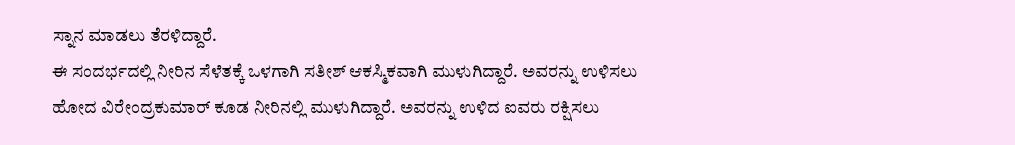ಸ್ನಾನ ಮಾಡಲು ತೆರಳಿದ್ದಾರೆ.
ಈ ಸಂದರ್ಭದಲ್ಲಿ ನೀರಿನ ಸೆಳೆತಕ್ಕೆ ಒಳಗಾಗಿ ಸತೀಶ್ ಆಕಸ್ಮಿಕವಾಗಿ ಮುಳುಗಿದ್ದಾರೆ. ಅವರನ್ನು ಉಳಿಸಲು ಹೋದ ವಿರೇಂದ್ರಕುಮಾರ್ ಕೂಡ ನೀರಿನಲ್ಲಿ ಮುಳುಗಿದ್ದಾರೆ. ಅವರನ್ನು ಉಳಿದ ಐವರು ರಕ್ಷಿಸಲು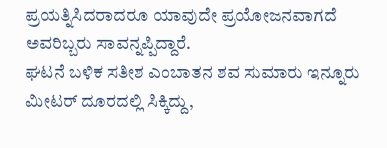ಪ್ರಯತ್ನಿಸಿದರಾದರೂ ಯಾವುದೇ ಪ್ರಯೋಜನವಾಗದೆ ಅವರಿಬ್ಬರು ಸಾವನ್ನಪ್ಪಿದ್ದಾರೆ.
ಘಟನೆ ಬಳಿಕ ಸತೀಶ ಎಂಬಾತನ ಶವ ಸುಮಾರು ಇನ್ನೂರು ಮೀಟರ್ ದೂರದಲ್ಲಿ ಸಿಕ್ಕಿದ್ದು,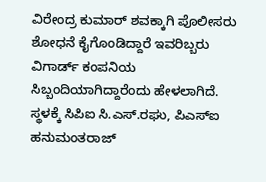ವಿರೇಂದ್ರ ಕುಮಾರ್ ಶವಕ್ಕಾಗಿ ಪೊಲೀಸರು ಶೋಧನೆ ಕೈಗೊಂಡಿದ್ದಾರೆ ಇವರಿಬ್ಬರು ವಿಗಾರ್ಡ್ ಕಂಪನಿಯ ಸಿಬ್ಬಂದಿಯಾಗಿದ್ದಾರೆಂದು ಹೇಳಲಾಗಿದೆ.
ಸ್ಥಳಕ್ಕೆ ಸಿಪಿಐ ಸಿ.ಎಸ್.ರಘು, ಪಿಎಸ್ಐ ಹನುಮಂತರಾಜ್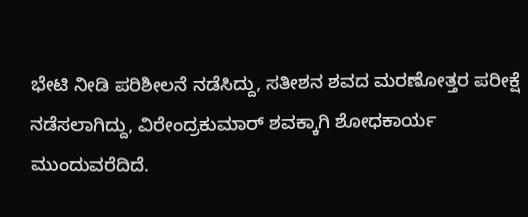ಭೇಟಿ ನೀಡಿ ಪರಿಶೀಲನೆ ನಡೆಸಿದ್ದು, ಸತೀಶನ ಶವದ ಮರಣೋತ್ತರ ಪರೀಕ್ಷೆ ನಡೆಸಲಾಗಿದ್ದು, ವಿರೇಂದ್ರಕುಮಾರ್ ಶವಕ್ಕಾಗಿ ಶೋಧಕಾರ್ಯ ಮುಂದುವರೆದಿದೆ.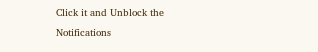Click it and Unblock the Notifications